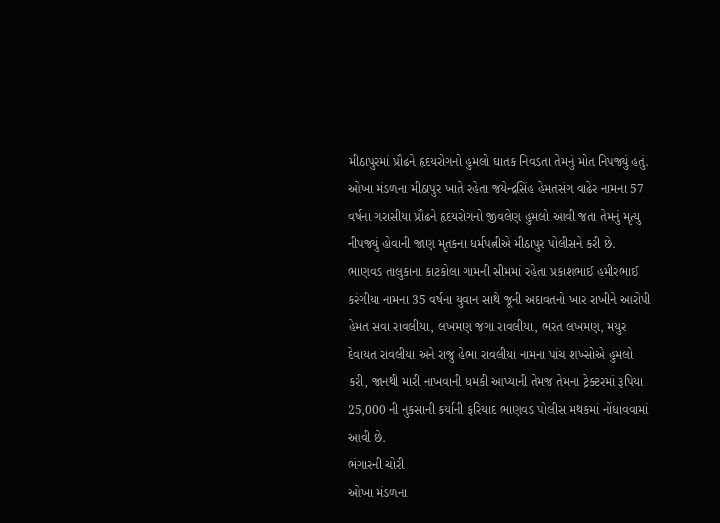મીઠાપુરમાં પ્રૌઢને હૃદયરોગનો હુમલો ઘાતક નિવડતા તેમનું મોત નિપજ્યું હતું. ઓખા મંડળના મીઠાપુર ખાતે રહેતા જયેન્દ્રસિંહ હેમતસંગ વાઢેર નામના 57 વર્ષના ગરાસીયા પ્રૌઢને હૃદયરોગનો જીવલેણ હુમલો આવી જતા તેમનું મૃત્યુ નીપજ્યું હોવાની જાણ મૃતકના ધર્મપત્નીએ મીઠાપુર પોલીસને કરી છે.
ભાણવડ તાલુકાના કાટકોલા ગામની સીમમાં રહેતા પ્રકાશભાઈ હમીરભાઈ કરંગીયા નામના 35 વર્ષના યુવાન સાથે જૂની અદાવતનો ખાર રાખીને આરોપી હેમત સવા રાવલીયા, લખમણ જગા રાવલીયા, ભરત લખમણ, મયુર દેવાયત રાવલીયા અને રાજુ હેભા રાવલીયા નામના પાંચ શખ્સોએ હુમલો કરી, જાનથી મારી નાખવાની ધમકી આપ્યાની તેમજ તેમના ટ્રેક્ટરમાં રૂપિયા 25,000 ની નુકસાની કર્યાની ફરિયાદ ભાણવડ પોલીસ મથકમાં નોંધાવવામાં આવી છે.
ભંગારની ચોરી
ઓખા મંડળના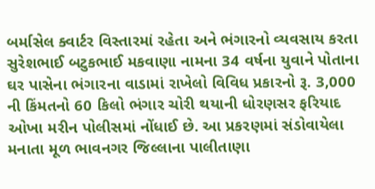બર્માસેલ ક્વાર્ટર વિસ્તારમાં રહેતા અને ભંગારનો વ્યવસાય કરતા સુરેશભાઈ બટુકભાઈ મકવાણા નામના 34 વર્ષના યુવાને પોતાના ઘર પાસેના ભંગારના વાડામાં રાખેલો વિવિધ પ્રકારનો રૂ. 3,000 ની કિંમતનો 60 કિલો ભંગાર ચોરી થયાની ધોરણસર ફરિયાદ ઓખા મરીન પોલીસમાં નોંધાઈ છે. આ પ્રકરણમાં સંડોવાયેલા મનાતા મૂળ ભાવનગર જિલ્લાના પાલીતાણા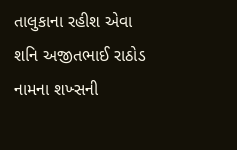તાલુકાના રહીશ એવા શનિ અજીતભાઈ રાઠોડ નામના શખ્સની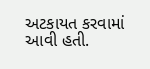અટકાયત કરવામાં આવી હતી.